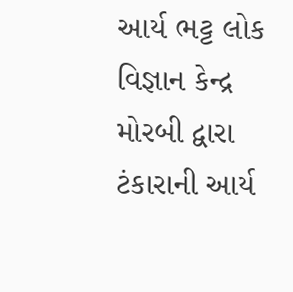આર્ય ભટ્ટ લોક વિજ્ઞાન કેન્દ્ર મોરબી દ્વારા ટંકારાની આર્ય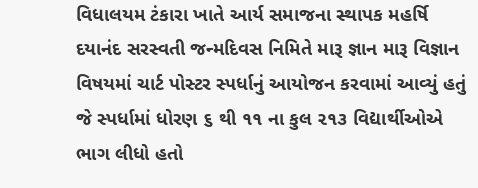વિધાલયમ ટંકારા ખાતે આર્ય સમાજના સ્થાપક મહર્ષિ દયાનંદ સરસ્વતી જન્મદિવસ નિમિતે મારૂ જ્ઞાન મારૂ વિજ્ઞાન વિષયમાં ચાર્ટ પોસ્ટર સ્પર્ધાનું આયોજન કરવામાં આવ્યું હતું
જે સ્પર્ધામાં ધોરણ ૬ થી ૧૧ ના કુલ ૨૧૩ વિદ્યાર્થીઓએ ભાગ લીધો હતો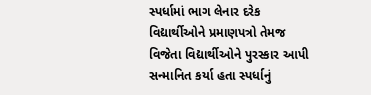સ્પર્ધામાં ભાગ લેનાર દરેક વિદ્યાર્થીઓને પ્રમાણપત્રો તેમજ વિજેતા વિદ્યાર્થીઓને પુરસ્કાર આપી સન્માનિત કર્યા હતા સ્પર્ધાનું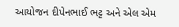આયોજન દીપેનભાઈ ભટ્ટ અને એલ એમ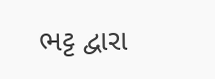ભટ્ટ દ્વારા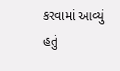કરવામાં આવ્યું હતું